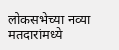लोकसभेच्या नव्या मतदारांमध्ये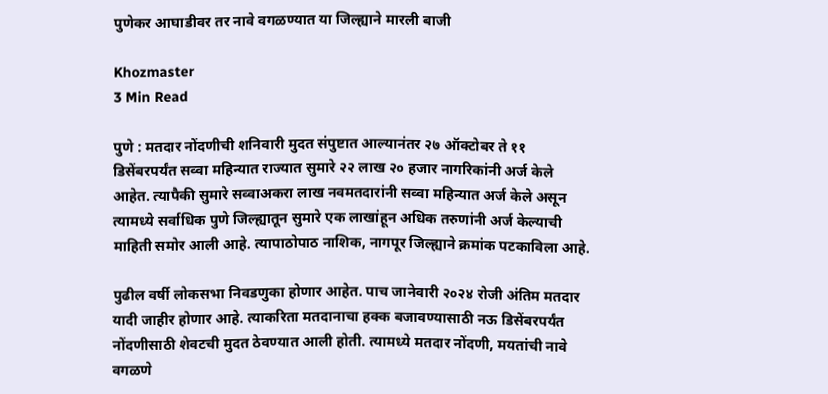पुणेकर आघाडीवर तर नावे वगळण्यात या जिल्ह्याने मारली बाजी

Khozmaster
3 Min Read

पुणे : मतदार नोंदणीची शनिवारी मुदत संपुष्टात आल्यानंतर २७ ऑक्टोबर ते ११ डिसेंबरपर्यंत सव्वा महिन्यात राज्यात सुमारे २२ लाख २० हजार नागरिकांनी अर्ज केले आहेत. त्यापैकी सुमारे सव्वाअकरा लाख नवमतदारांनी सव्वा महिन्यात अर्ज केले असून त्यामध्ये सर्वाधिक पुणे जिल्ह्यातून सुमारे एक लाखांहून अधिक तरुणांनी अर्ज केल्याची माहिती समोर आली आहे. त्यापाठोपाठ नाशिक, नागपूर जिल्ह्याने क्रमांक पटकाविला आहे.

पुढील वर्षी लोकसभा निवडणुका होणार आहेत. पाच जानेवारी २०२४ रोजी अंतिम मतदार यादी जाहीर होणार आहे. त्याकरिता मतदानाचा हक्क बजावण्यासाठी नऊ डिसेंबरपर्यंत नोंदणीसाठी शेवटची मुदत ठेवण्यात आली होती. त्यामध्ये मतदार नोंदणी, मयतांची नावे वगळणे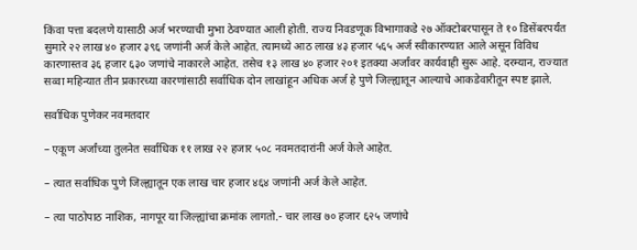किंवा पत्ता बदलणे यासाठी अर्ज भरण्याची मुभा ठेवण्यात आली होती. राज्य निवडणूक विभागाकडे २७ ऑक्टोबरपासून ते १० डिसेंबरपर्यंत सुमारे २२ लाख ४० हजार ३९६ जणांनी अर्ज केले आहेत. त्यामध्ये आठ लाख ४३ हजार ५६५ अर्ज स्वीकारण्यात आले असून विविध कारणास्तव ३६ हजार ६३० जणांचे नाकारले आहेत. तसेच १३ लाख ४० हजार २०१ इतक्या अर्जांवर कार्यवाही सुरू आहे. दरम्यान, राज्यात सव्वा महिन्यात तीन प्रकारच्या कारणांसाठी सर्वाधिक दोन लाखांहून अधिक अर्ज हे पुणे जिल्ह्यातून आल्याचे आकडेवारीतून स्पष्ट झाले.

सर्वाधिक पुणेकर नवमतदार

– एकूण अर्जांच्या तुलनेत सर्वाधिक ११ लाख २२ हजार ५०८ नवमतदारांनी अर्ज केले आहेत.

– त्यात सर्वाधिक पुणे जिल्ह्यातून एक लाख चार हजार ४६४ जणांनी अर्ज केले आहेत.

– त्या पाठोपाठ नाशिक, नागपूर या जिल्ह्यांचा क्रमांक लागतो.- चार लाख ७० हजार ६२५ जणांचे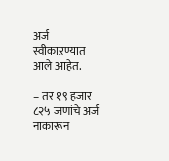अर्ज स्वीकाऱण्यात आले आहेत.

– तर १९ हजार ८२५ जणांचे अर्ज नाकारून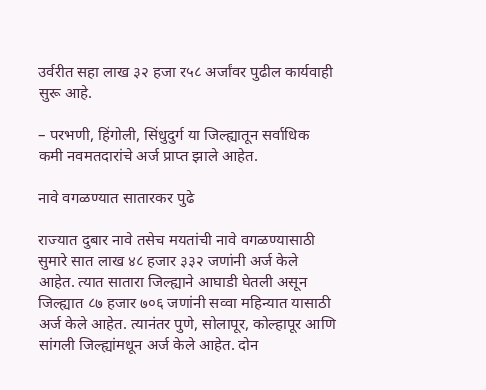उर्वरीत सहा लाख ३२ हजा र५८ अर्जांवर पुढील कार्यवाही सुरू आहे.

– परभणी, हिंगोली, सिंधुदुर्ग या जिल्ह्यातून सर्वाधिक कमी नवमतदारांचे अर्ज प्राप्त झाले आहेत.

नावे वगळण्यात सातारकर पुढे

राज्यात दुबार नावे तसेच मयतांची नावे वगळण्यासाठी सुमारे सात लाख ४८ हजार ३३२ जणांनी अर्ज केले आहेत. त्यात सातारा जिल्ह्याने आघाडी घेतली असून जिल्ह्यात ८७ हजार ७०६ जणांनी सव्वा महिन्यात यासाठी अर्ज केले आहेत. त्यानंतर पुणे, सोलापूर, कोल्हापूर आणि सांगली जिल्ह्यांमधून अर्ज केले आहेत. दोन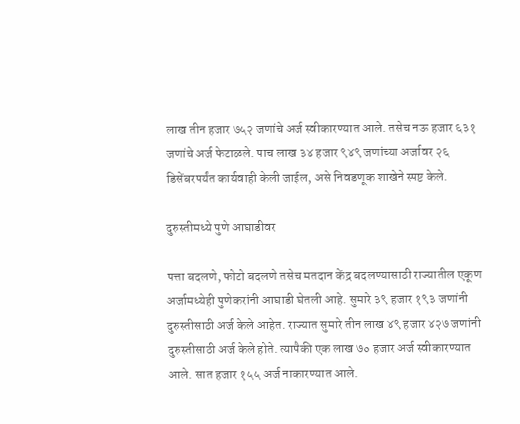लाख तीन हजार ७५२ जणांचे अर्ज स्वीकारण्यात आले. तसेच नऊ हजार ६३१ जणांचे अर्ज फेटाळले. पाच लाख ३४ हजार ९४९ जणांच्या अर्जावर २६ डिसेंबरपर्यंत कार्यवाही केली जाईल, असे निवडणूक शाखेने स्पष्ट केले.

दुरुस्तीमध्ये पुणे आघाडीवर

पत्ता बदलणे, फोटो बदलणे तसेच मतदान केंद्र बदलण्यासाठी राज्यातील एकूण अर्जामध्येही पुणेकरांनी आघाडी घेतली आहे. सुमारे ३९ हजार १९३ जणांनी दुरुस्तीसाठी अर्ज केले आहेत. राज्यात सुमारे तीन लाख ४९ हजार ४२७ जणांनी दुरुस्तीसाठी अर्ज केले होते. त्यापैकी एक लाख ७० हजार अर्ज स्वीकारण्यात आले. सात हजार १५५ अर्ज नाकारण्यात आले.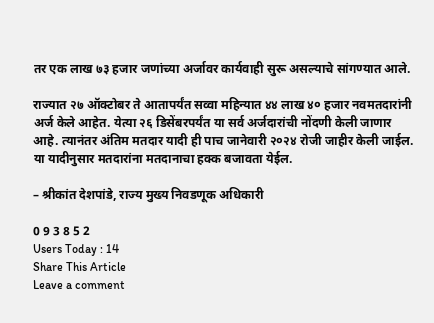तर एक लाख ७३ हजार जणांच्या अर्जावर कार्यवाही सुरू असल्याचे सांगण्यात आले.

राज्यात २७ ऑक्टोबर ते आतापर्यंत सव्वा महिन्यात ४४ लाख ४० हजार नवमतदारांनी अर्ज केले आहेत. येत्या २६ डिसेंबरपर्यंत या सर्व अर्जदारांची नोंदणी केली जाणार आहे. त्यानंतर अंतिम मतदार यादी ही पाच जानेवारी २०२४ रोजी जाहीर केली जाईल. या यादीनुसार मतदारांना मतदानाचा हक्क बजावता येईल.

– श्रीकांत देशपांडे, राज्य मुख्य निवडणूक अधिकारी

0 9 3 8 5 2
Users Today : 14
Share This Article
Leave a comment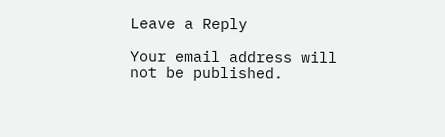Leave a Reply

Your email address will not be published.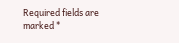Required fields are marked *